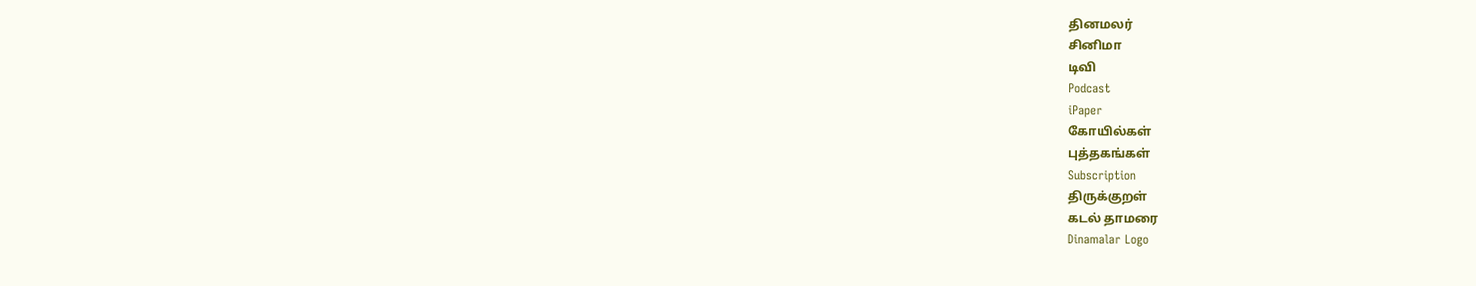தினமலர்
சினிமா
டிவி
Podcast
iPaper
கோயில்கள்
புத்தகங்கள்
Subscription
திருக்குறள்
கடல் தாமரை
Dinamalar Logo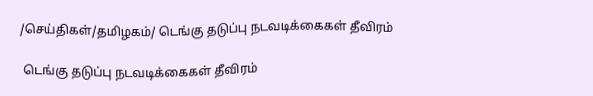/செய்திகள்/தமிழகம்/ டெங்கு தடுப்பு நடவடிக்கைகள் தீவிரம்

 டெங்கு தடுப்பு நடவடிக்கைகள் தீவிரம்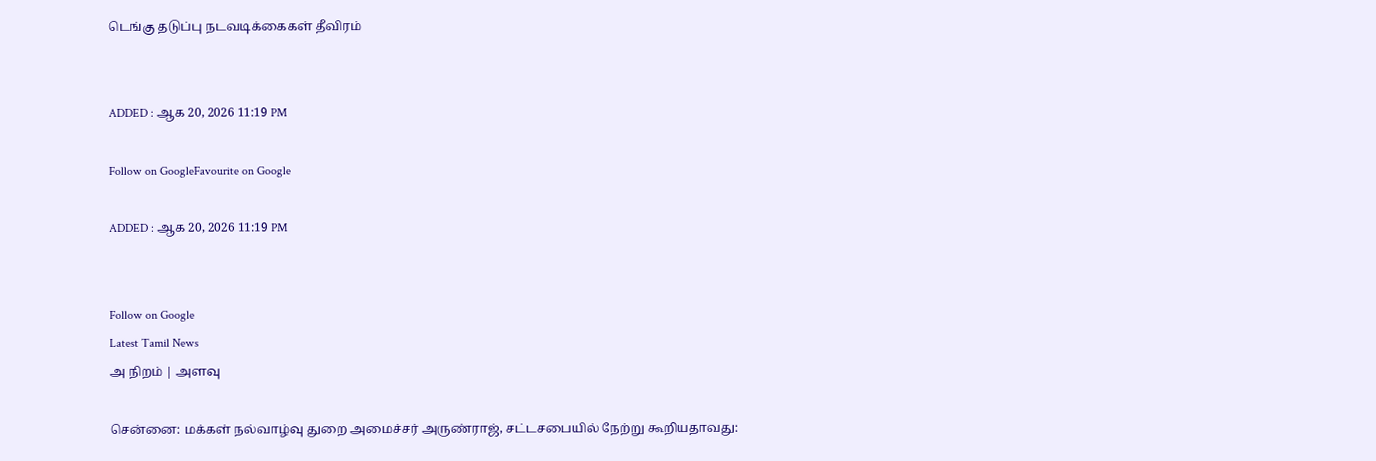டெங்கு தடுப்பு நடவடிக்கைகள் தீவிரம்


ADDED : ஆக 20, 2026 11:19 PM

Follow on GoogleFavourite on Google

ADDED : ஆக 20, 2026 11:19 PM


Follow on Google
Latest Tamil News
அ நிறம் | அளவு

சென்னை: மக்கள் நல்வாழ்வு துறை அமைச்சர் அருண்ராஜ், சட்டசபையில் நேற்று கூறியதாவது: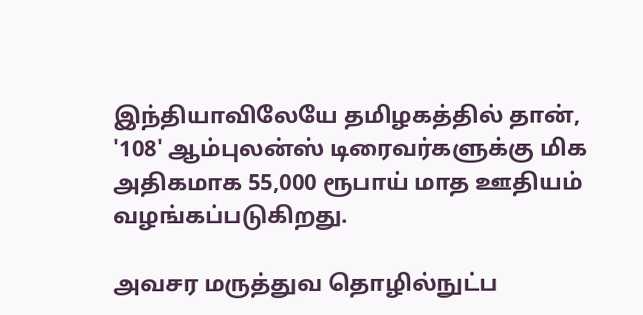இந்தியாவிலேயே தமிழகத்தில் தான், '108' ஆம்புலன்ஸ் டிரைவர்களுக்கு மிக அதிகமாக 55,000 ரூபாய் மாத ஊதியம் வழங்கப்படுகிறது.

அவசர மருத்துவ தொழில்நுட்ப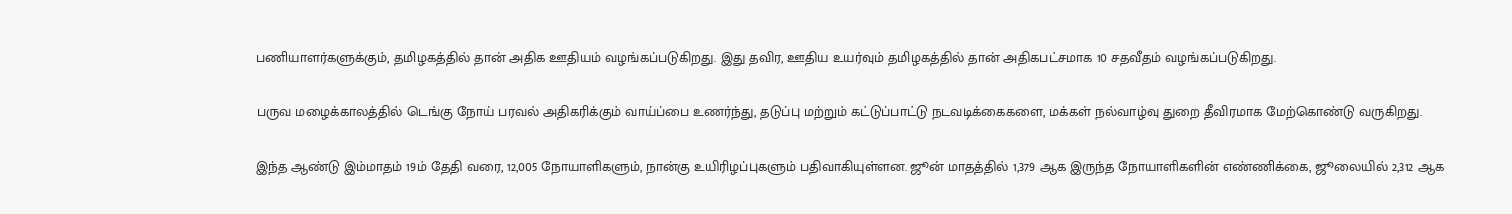பணியாளர்களுக்கும், தமிழகத்தில் தான் அதிக ஊதியம் வழங்கப்படுகிறது. இது தவிர, ஊதிய உயர்வும் தமிழகத்தில் தான் அதிகபட்சமாக 10 சதவீதம் வழங்கப்படுகிறது.

பருவ மழைக்காலத்தில் டெங்கு நோய் பரவல் அதிகரிக்கும் வாய்ப்பை உணர்ந்து, தடுப்பு மற்றும் கட்டுப்பாட்டு நடவடிக்கைகளை, மக்கள் நல்வாழ்வு துறை தீவிரமாக மேற்கொண்டு வருகிறது.

இந்த ஆண்டு இம்மாதம் 19ம் தேதி வரை, 12,005 நோயாளிகளும், நான்கு உயிரிழப்புகளும் பதிவாகியுள்ளன. ஜூன் மாதத்தில் 1,379 ஆக இருந்த நோயாளிகளின் எண்ணிக்கை, ஜூலையில் 2,312 ஆக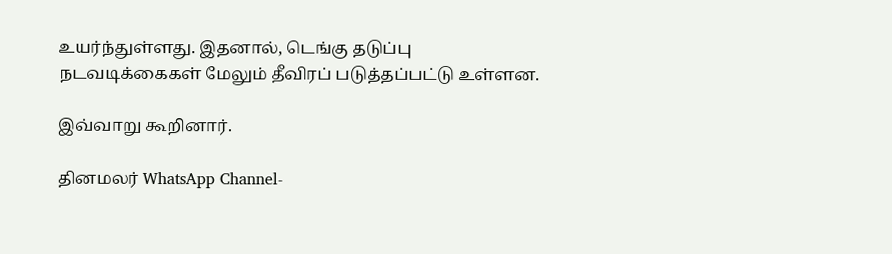உயர்ந்துள்ளது. இதனால், டெங்கு தடுப்பு நடவடிக்கைகள் மேலும் தீவிரப் படுத்தப்பட்டு உள்ளன.

இவ்வாறு கூறினார்.

தினமலர் WhatsApp Channel-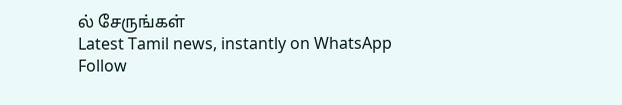ல் சேருங்கள்
Latest Tamil news, instantly on WhatsApp
Follow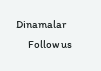Dinamalar
      Follow us